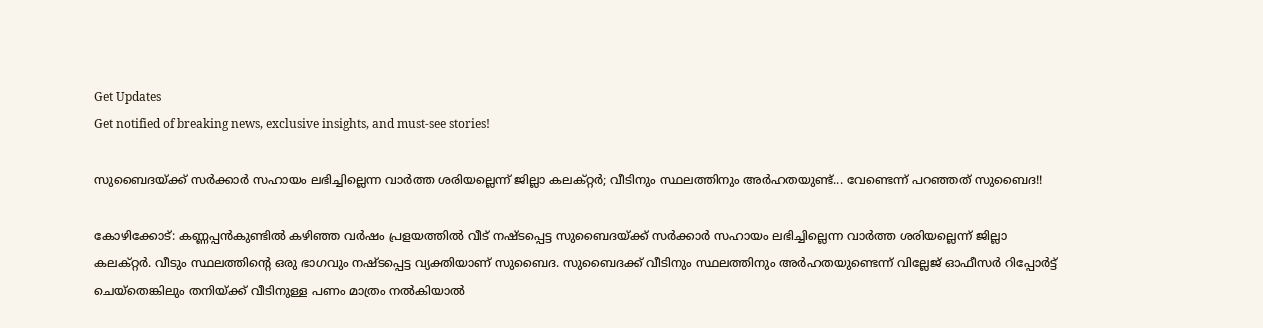Get Updates
Get notified of breaking news, exclusive insights, and must-see stories!

സുബൈദയ്ക്ക് സർക്കാർ സഹായം ലഭിച്ചില്ലെന്ന വാര്‍ത്ത ശരിയല്ലെന്ന് ജില്ലാ കലക്റ്റര്‍; വീടിനും സ്ഥലത്തിനും അർഹതയുണ്ട്... വേണ്ടെന്ന് പറഞ്ഞത് സുബൈദ!!

കോഴിക്കോട്: കണ്ണപ്പന്‍കുണ്ടില്‍ കഴിഞ്ഞ വര്‍ഷം പ്രളയത്തിൽ വീട് നഷ്ടപ്പെട്ട സുബൈദയ്ക്ക് സർക്കാർ സഹായം ലഭിച്ചില്ലെന്ന വാര്‍ത്ത ശരിയല്ലെന്ന് ജില്ലാ കലക്റ്റര്‍. വീടും സ്ഥലത്തിന്റെ ഒരു ഭാഗവും നഷ്ടപ്പെട്ട വ്യക്തിയാണ് സുബൈദ. സുബൈദക്ക് വീടിനും സ്ഥലത്തിനും അർഹതയുണ്ടെന്ന് വില്ലേജ് ഓഫീസർ റിപ്പോർട്ട് ചെയ്തെങ്കിലും തനിയ്ക്ക് വീടിനുള്ള പണം മാത്രം നൽകിയാൽ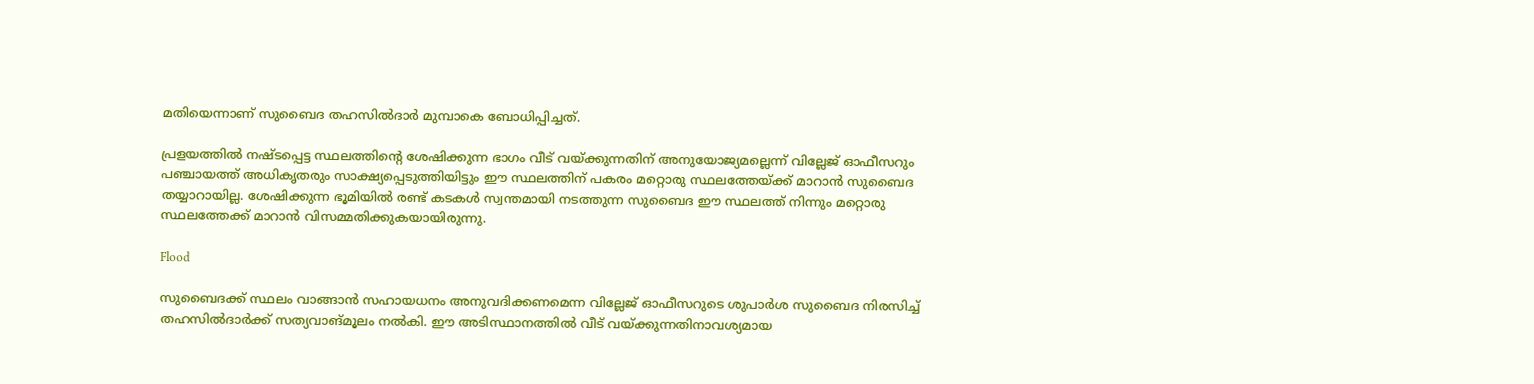മതിയെന്നാണ് സുബൈദ തഹസിൽദാർ മുമ്പാകെ ബോധിപ്പിച്ചത്.

പ്രളയത്തിൽ നഷ്ടപ്പെട്ട സ്ഥലത്തിന്റെ ശേഷിക്കുന്ന ഭാഗം വീട് വയ്ക്കുന്നതിന് അനുയോജ്യമല്ലെന്ന് വില്ലേജ് ഓഫീസറും പഞ്ചായത്ത് അധികൃതരും സാക്ഷ്യപ്പെടുത്തിയിട്ടും ഈ സ്ഥലത്തിന് പകരം മറ്റൊരു സ്ഥലത്തേയ്ക്ക് മാറാൻ സുബൈദ തയ്യാറായില്ല. ശേഷിക്കുന്ന ഭൂമിയിൽ രണ്ട് കടകൾ സ്വന്തമായി നടത്തുന്ന സുബൈദ ഈ സ്ഥലത്ത് നിന്നും മറ്റൊരു സ്ഥലത്തേക്ക്‌ മാറാൻ വിസമ്മതിക്കുകയായിരുന്നു.

Flood

സുബൈദക്ക് സ്ഥലം വാങ്ങാൻ സഹായധനം അനുവദിക്കണമെന്ന വില്ലേജ് ഓഫീസറുടെ ശുപാർശ സുബൈദ നിരസിച്ച് തഹസിൽദാർക്ക് സത്യവാങ്മൂലം നൽകി. ഈ അടിസ്ഥാനത്തിൽ വീട് വയ്ക്കുന്നതിനാവശ്യമായ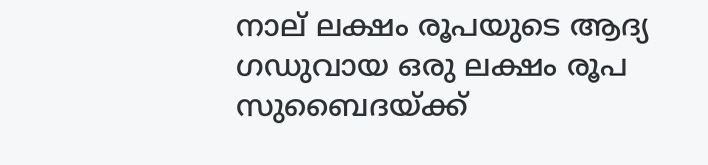നാല് ലക്ഷം രൂപയുടെ ആദ്യ ഗഡുവായ ഒരു ലക്ഷം രൂപ സുബൈദയ്ക്ക്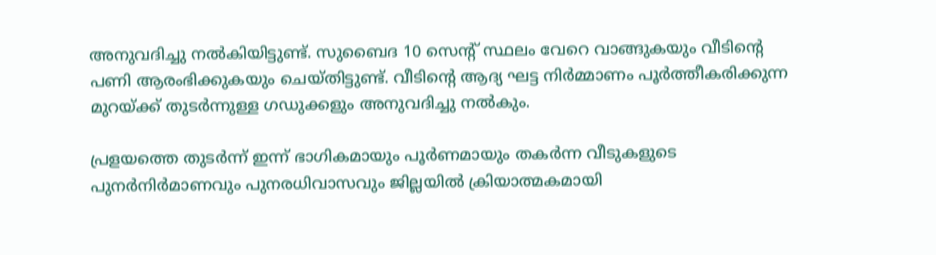അനുവദിച്ചു നൽകിയിട്ടുണ്ട്. സുബൈദ 10 സെന്റ് സ്ഥലം വേറെ വാങ്ങുകയും വീടിന്റെ പണി ആരംഭിക്കുകയും ചെയ്തിട്ടുണ്ട്. വീടിന്റെ ആദ്യ ഘട്ട നിർമ്മാണം പൂർത്തീകരിക്കുന്ന മുറയ്ക്ക് തുടർന്നുള്ള ഗഡുക്കളും അനുവദിച്ചു നൽകും.

പ്രളയത്തെ തുടർന്ന് ഇന്ന് ഭാഗികമായും പൂർണമായും തകർന്ന വീടുകളുടെ പുനർനിർമാണവും പുനരധിവാസവും ജില്ലയിൽ ക്രിയാത്മകമായി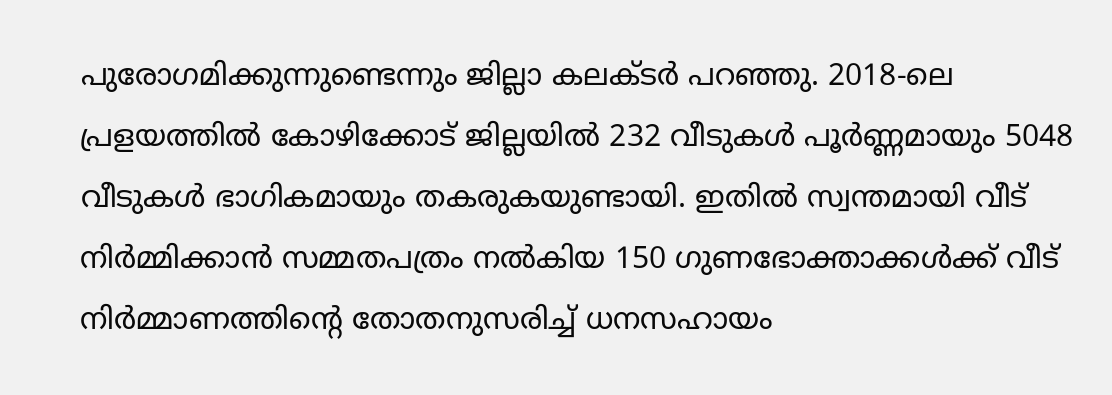പുരോഗമിക്കുന്നുണ്ടെന്നും ജില്ലാ കലക്ടർ പറഞ്ഞു. 2018-ലെ പ്രളയത്തില്‍ കോഴിക്കോട് ജില്ലയില്‍ 232 വീടുകള്‍ പൂര്‍ണ്ണമായും 5048 വീടുകള്‍ ഭാഗികമായും തകരുകയുണ്ടായി. ഇതില്‍ സ്വന്തമായി വീട് നിര്‍മ്മിക്കാന്‍ സമ്മതപത്രം നല്‍കിയ 150 ഗുണഭോക്താക്കള്‍ക്ക് വീട് നിര്‍മ്മാണത്തിന്റെ തോതനുസരിച്ച് ധനസഹായം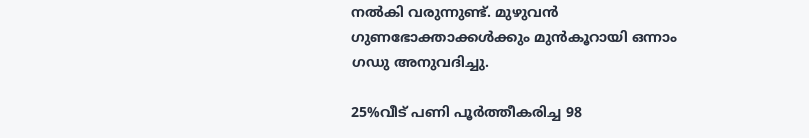നല്‍കി വരുന്നുണ്ട്. മുഴുവന്‍ ഗുണഭോക്താക്കള്‍ക്കും മുന്‍കൂറായി ഒന്നാം ഗഡു അനുവദിച്ചു.

25%വീട് പണി പൂര്‍ത്തീകരിച്ച 98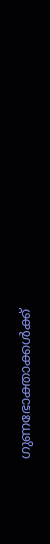ഗുണഭോക്താക്കള്‍ക്ക്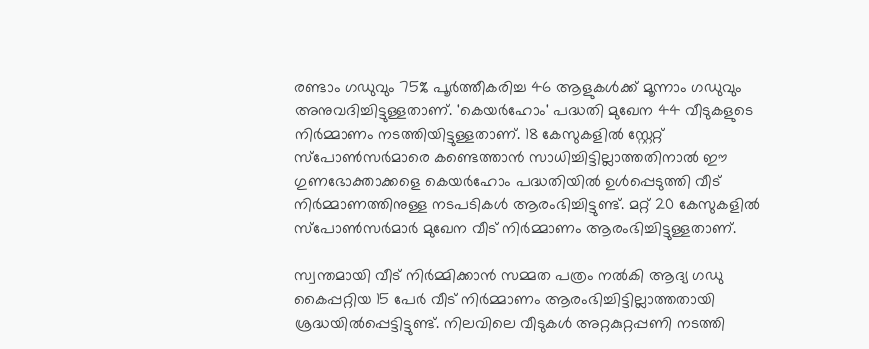രണ്ടാം ഗഡുവും 75% പൂര്‍ത്തീകരിച്ച 46 ആളുകള്‍ക്ക് മൂന്നാം ഗഡുവും അനുവദിച്ചിട്ടുള്ളതാണ്. 'കെയര്‍ഹോം' പദ്ധതി മുഖേന 44 വീടുകളുടെ നിര്‍മ്മാണം നടത്തിയിട്ടുള്ളതാണ്. 18 കേസുകളില്‍ സ്റ്റേറ്റ് സ്പോണ്‍സര്‍മാരെ കണ്ടെത്താന്‍ സാധിച്ചിട്ടില്ലാത്തതിനാല്‍ ഈ ഗുണഭോക്താക്കളെ കെയര്‍ഹോം പദ്ധതിയില്‍ ഉള്‍പ്പെടുത്തി വീട് നിര്‍മ്മാണത്തിനുള്ള നടപടികള്‍ ആരംഭിച്ചിട്ടുണ്ട്. മറ്റ് 20 കേസുകളില്‍ സ്പോണ്‍സര്‍മാര്‍ മുഖേന വീട് നിര്‍മ്മാണം ആരംഭിച്ചിട്ടുള്ളതാണ്.

സ്വന്തമായി വീട് നിര്‍മ്മിക്കാന്‍ സമ്മത പത്രം നല്‍കി ആദ്യ ഗഡു കൈപ്പറ്റിയ 15 പേര്‍ വീട് നിര്‍മ്മാണം ആരംഭിച്ചിട്ടില്ലാത്തതായി ശ്രദ്ധയില്‍പ്പെട്ടിട്ടുണ്ട്. നിലവിലെ വീടുകള്‍ അറ്റകുറ്റപ്പണി നടത്തി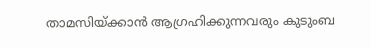താമസിയ്ക്കാന്‍ ആഗ്രഹിക്കുന്നവരും കുടുംബ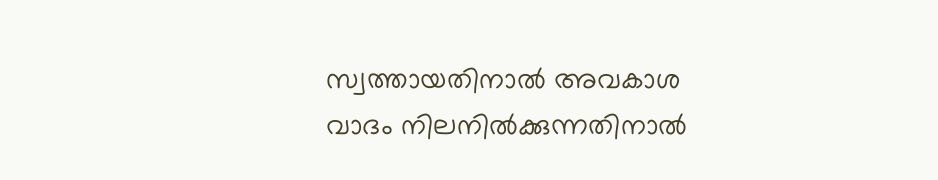സ്വത്തായതിനാല്‍ അവകാശ വാദം നിലനില്‍ക്കുന്നതിനാല്‍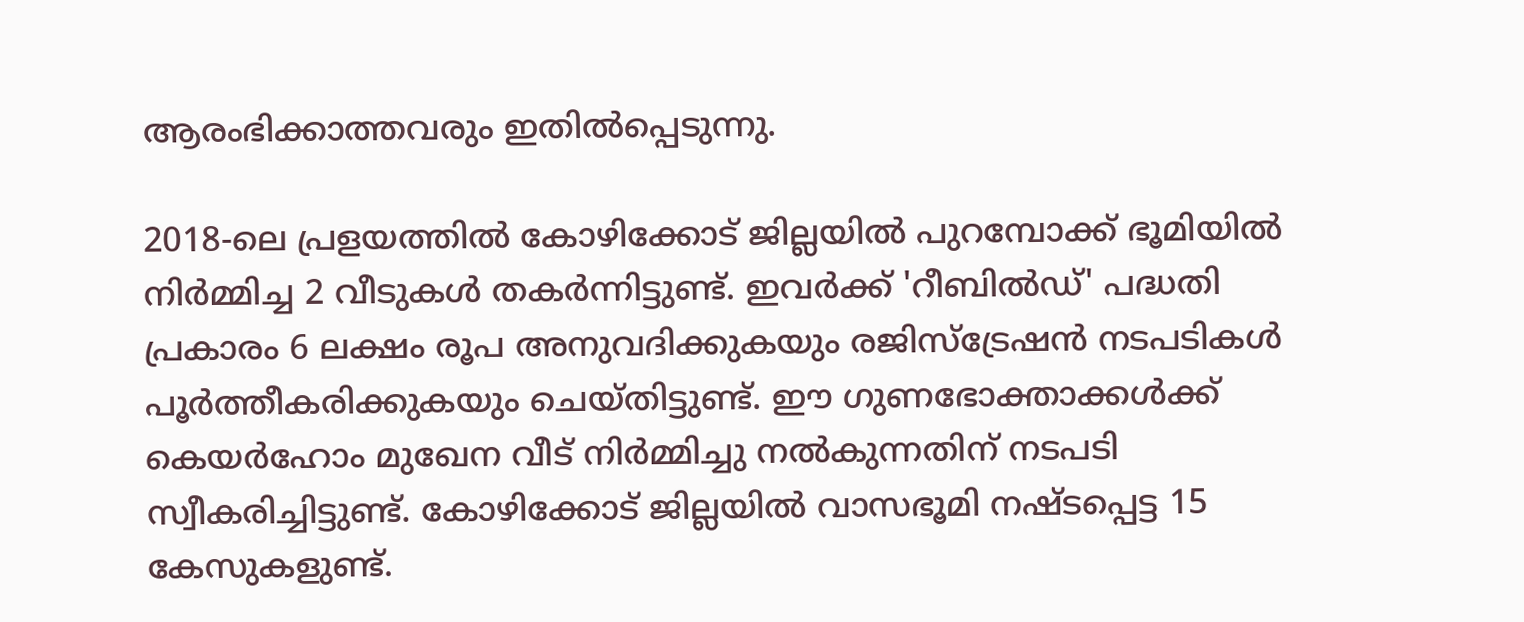ആരംഭിക്കാത്തവരും ഇതില്‍പ്പെടുന്നു.

2018-ലെ പ്രളയത്തില്‍ കോഴിക്കോട് ജില്ലയില്‍ പുറമ്പോക്ക് ഭൂമിയില്‍ നിര്‍മ്മിച്ച 2 വീടുകള്‍ തകര്‍ന്നിട്ടുണ്ട്. ഇവര്‍ക്ക് 'റീബില്‍ഡ്' പദ്ധതി പ്രകാരം 6 ലക്ഷം രൂപ അനുവദിക്കുകയും രജിസ്ട്രേഷന്‍ നടപടികള്‍ പൂര്‍ത്തീകരിക്കുകയും ചെയ്തിട്ടുണ്ട്. ഈ ഗുണഭോക്താക്കള്‍ക്ക് കെയര്‍ഹോം മുഖേന വീട് നിര്‍മ്മിച്ചു നല്‍കുന്നതിന് നടപടി സ്വീകരിച്ചിട്ടുണ്ട്. കോഴിക്കോട് ജില്ലയില്‍ വാസഭൂമി നഷ്ടപ്പെട്ട 15 കേസുകളുണ്ട്.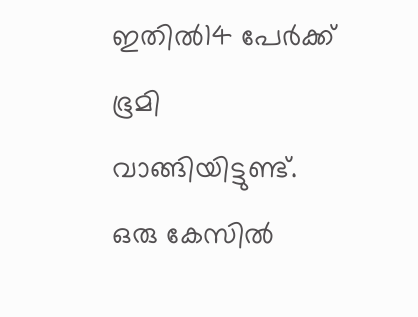ഇതിൽ14 പേര്‍ക്ക് ഭൂമി വാങ്ങിയിട്ടുണ്ട്. ഒരു കേസില്‍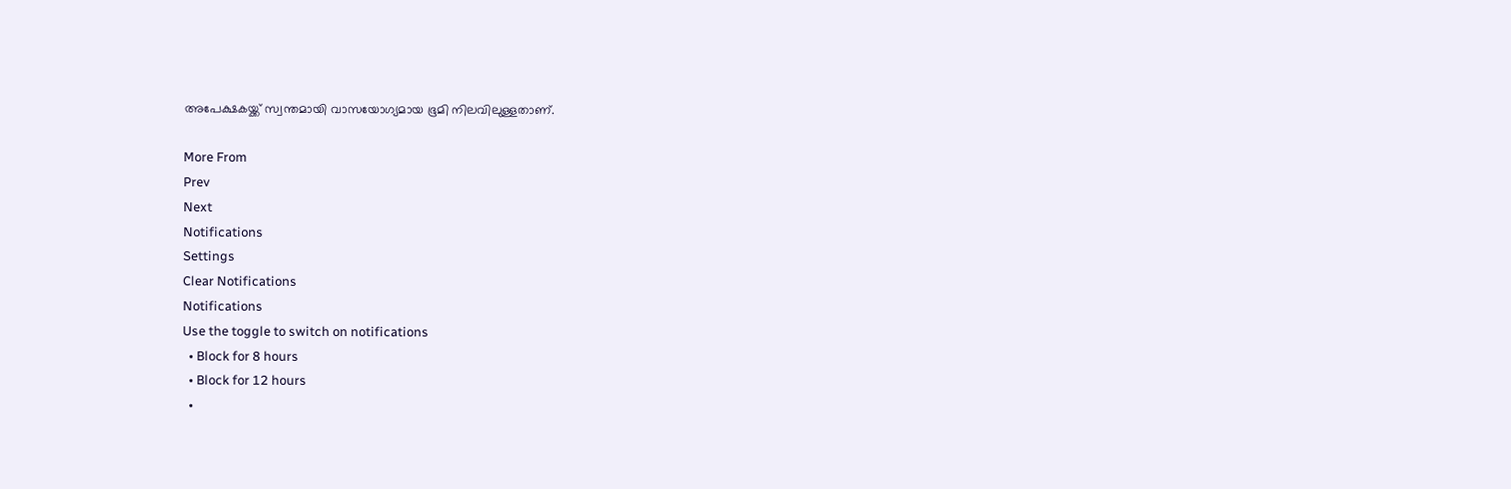അപേക്ഷകയ്ക്ക് സ്വന്തമായി വാസയോഗ്യമായ ഭൂമി നിലവിലുള്ളതാണ്.

More From
Prev
Next
Notifications
Settings
Clear Notifications
Notifications
Use the toggle to switch on notifications
  • Block for 8 hours
  • Block for 12 hours
  •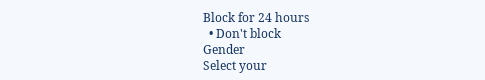Block for 24 hours
  • Don't block
Gender
Select your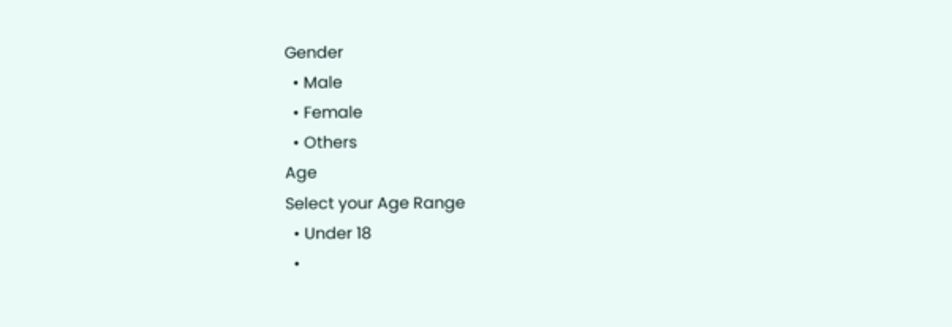Gender
  • Male
  • Female
  • Others
Age
Select your Age Range
  • Under 18
  •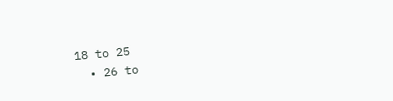18 to 25
  • 26 to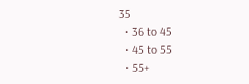35
  • 36 to 45
  • 45 to 55
  • 55+